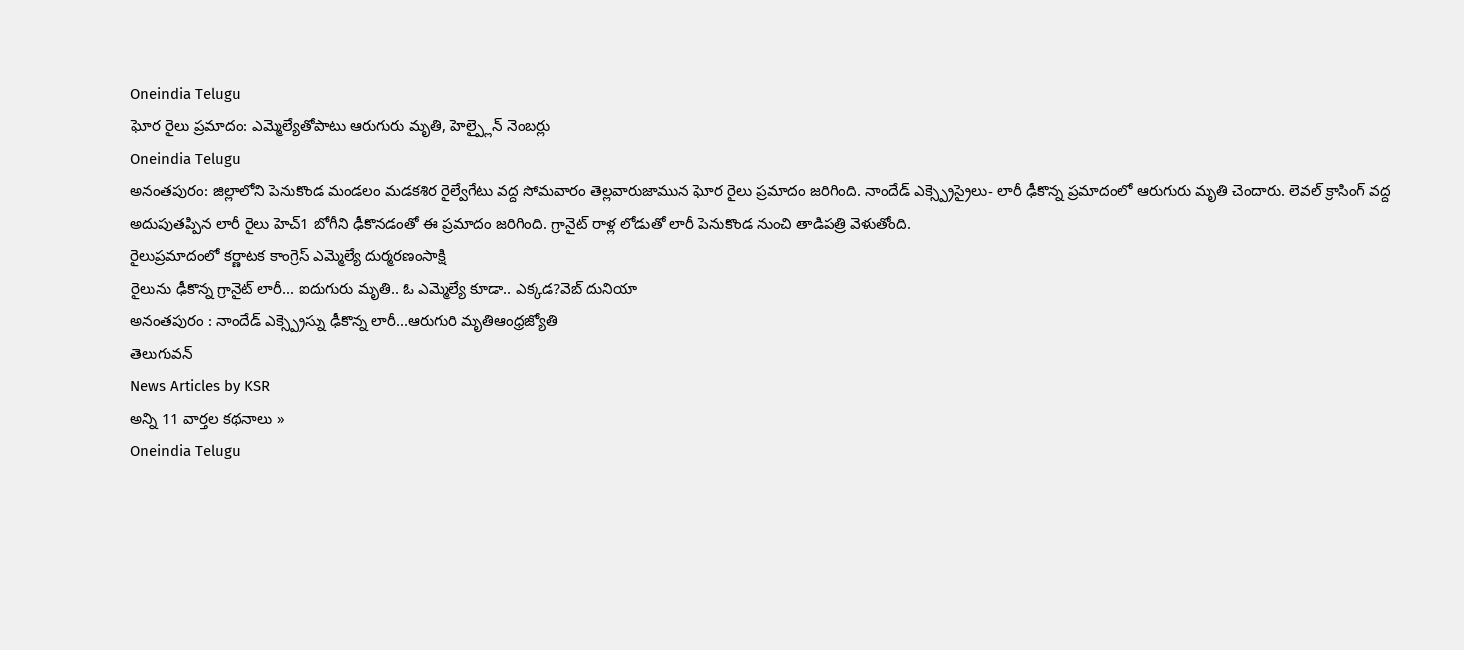Oneindia Telugu
ఘోర రైలు ప్రమాదం: ఎమ్మెల్యేతోపాటు ఆరుగురు మృతి, హెల్ప్లైన్ నెంబర్లు
Oneindia Telugu
అనంతపురం: జిల్లాలోని పెనుకొండ మండలం మడకశిర రైల్వేగేటు వద్ద సోమవారం తెల్లవారుజామున ఘోర రైలు ప్రమాదం జరిగింది. నాందేడ్ ఎక్స్ప్రెస్రైలు- లారీ ఢీకొన్న ప్రమాదంలో ఆరుగురు మృతి చెందారు. లెవల్ క్రాసింగ్ వద్ద అదుపుతప్పిన లారీ రైలు హెచ్1 బోగీని ఢీకొనడంతో ఈ ప్రమాదం జరిగింది. గ్రానైట్ రాళ్ల లోడుతో లారీ పెనుకొండ నుంచి తాడిపత్రి వెళుతోంది.
రైలుప్రమాదంలో కర్ణాటక కాంగ్రెస్ ఎమ్మెల్యే దుర్మరణంసాక్షి
రైలును ఢీకొన్న గ్రానైట్ లారీ... ఐదుగురు మృతి.. ఓ ఎమ్మెల్యే కూడా.. ఎక్కడ?వెబ్ దునియా
అనంతపురం : నాందేడ్ ఎక్స్ప్రెస్ను ఢీకొన్న లారీ...ఆరుగురి మృతిఆంధ్రజ్యోతి
తెలుగువన్
News Articles by KSR
అన్ని 11 వార్తల కథనాలు »
Oneindia Telugu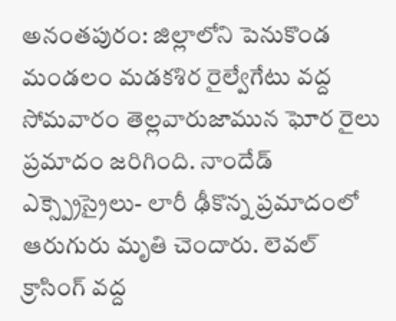అనంతపురం: జిల్లాలోని పెనుకొండ మండలం మడకశిర రైల్వేగేటు వద్ద సోమవారం తెల్లవారుజామున ఘోర రైలు ప్రమాదం జరిగింది. నాందేడ్ ఎక్స్ప్రెస్రైలు- లారీ ఢీకొన్న ప్రమాదంలో ఆరుగురు మృతి చెందారు. లెవల్ క్రాసింగ్ వద్ద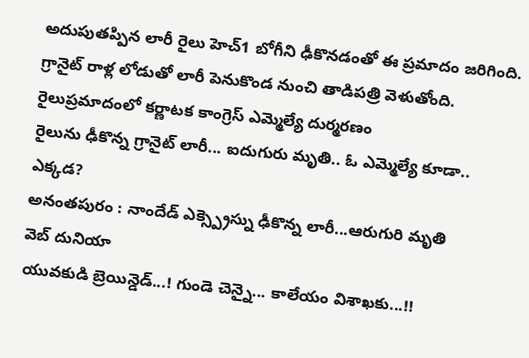అదుపుతప్పిన లారీ రైలు హెచ్1 బోగీని ఢీకొనడంతో ఈ ప్రమాదం జరిగింది. గ్రానైట్ రాళ్ల లోడుతో లారీ పెనుకొండ నుంచి తాడిపత్రి వెళుతోంది.
రైలుప్రమాదంలో కర్ణాటక కాంగ్రెస్ ఎమ్మెల్యే దుర్మరణం
రైలును ఢీకొన్న గ్రానైట్ లారీ... ఐదుగురు మృతి.. ఓ ఎమ్మెల్యే కూడా.. ఎక్కడ?
అనంతపురం : నాందేడ్ ఎక్స్ప్రెస్ను ఢీకొన్న లారీ...ఆరుగురి మృతి
వెబ్ దునియా
యువకుడి బ్రెయిన్డెడ్...! గుండె చెన్నై... కాలేయం విశాఖకు...!!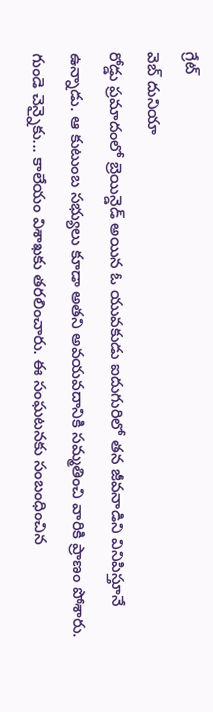గ్రేట్
వెబ్ దునియా
రోడ్డు ప్రమాదంలో బ్రెయిన్డెడ్ అయిన ఓ యువకుడు ఐదుగురిలో తన జీవనాడిని వినిపిస్తూనే ఉన్నాడు. ఆ కుటుంబ సభ్యులు కూడా అతని అవయవదానికి సమ్మతించి వారికి ప్రాణం పోశారు. గుండె చెన్నైకు... కాలేయం విశాఖకు తరలించారు. ఈ సంఘటనకు సంబంధించిన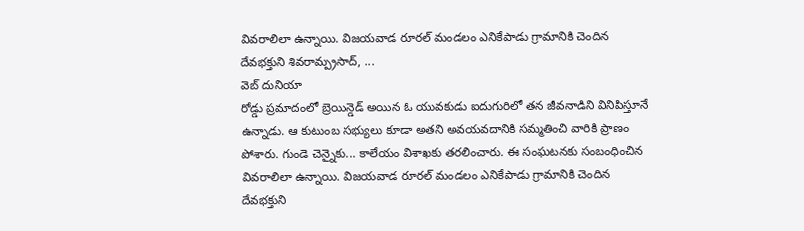వివరాలిలా ఉన్నాయి. విజయవాడ రూరల్ మండలం ఎనికేపాడు గ్రామానికి చెందిన దేవభక్తుని శివరామ్ప్రసాద్, ...
వెబ్ దునియా
రోడ్డు ప్రమాదంలో బ్రెయిన్డెడ్ అయిన ఓ యువకుడు ఐదుగురిలో తన జీవనాడిని వినిపిస్తూనే ఉన్నాడు. ఆ కుటుంబ సభ్యులు కూడా అతని అవయవదానికి సమ్మతించి వారికి ప్రాణం పోశారు. గుండె చెన్నైకు... కాలేయం విశాఖకు తరలించారు. ఈ సంఘటనకు సంబంధించిన వివరాలిలా ఉన్నాయి. విజయవాడ రూరల్ మండలం ఎనికేపాడు గ్రామానికి చెందిన దేవభక్తుని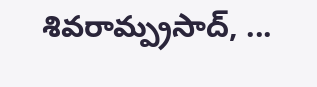శివరామ్ప్రసాద్, ...